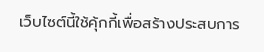เว็บไซต์นี้ใช้คุ้กกี้เพื่อสร้างประสบการ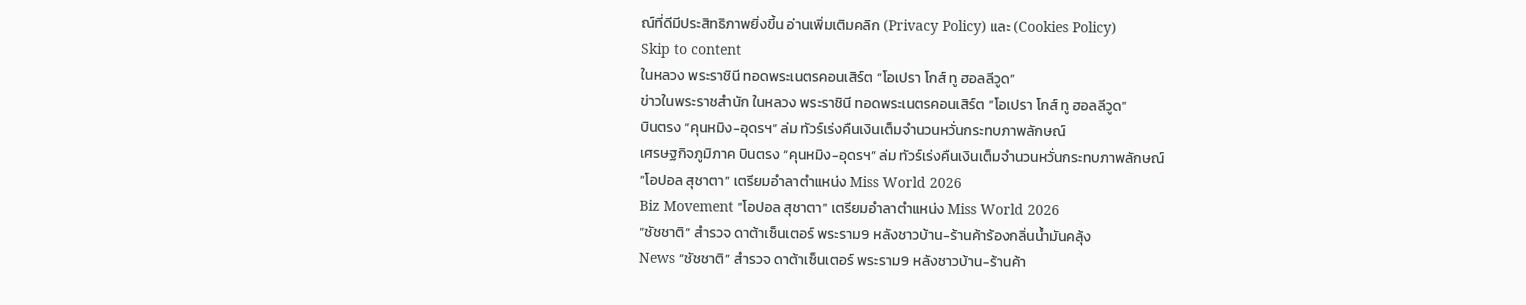ณ์ที่ดีมีประสิทธิภาพยิ่งขี้น อ่านเพิ่มเติมคลิก (Privacy Policy) และ (Cookies Policy)
Skip to content
ในหลวง พระราชินี ทอดพระเนตรคอนเสิร์ต “โอเปรา โกส์ ทู ฮอลลีวูด”
ข่าวในพระราชสำนัก ในหลวง พระราชินี ทอดพระเนตรคอนเสิร์ต “โอเปรา โกส์ ทู ฮอลลีวูด”
บินตรง “คุนหมิง-อุดรฯ” ล่ม ทัวร์เร่งคืนเงินเต็มจำนวนหวั่นกระทบภาพลักษณ์
เศรษฐกิจภูมิภาค บินตรง “คุนหมิง-อุดรฯ” ล่ม ทัวร์เร่งคืนเงินเต็มจำนวนหวั่นกระทบภาพลักษณ์
“โอปอล สุชาตา” เตรียมอำลาตำแหน่ง Miss World 2026
Biz Movement “โอปอล สุชาตา” เตรียมอำลาตำแหน่ง Miss World 2026
“ชัชชาติ” สำรวจ ดาต้าเซ็นเตอร์ พระราม9 หลังชาวบ้าน-ร้านค้าร้องกลิ่นน้ำมันคลุ้ง
News “ชัชชาติ” สำรวจ ดาต้าเซ็นเตอร์ พระราม9 หลังชาวบ้าน-ร้านค้า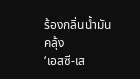ร้องกลิ่นน้ำมันคลุ้ง
‘เอสซี-เส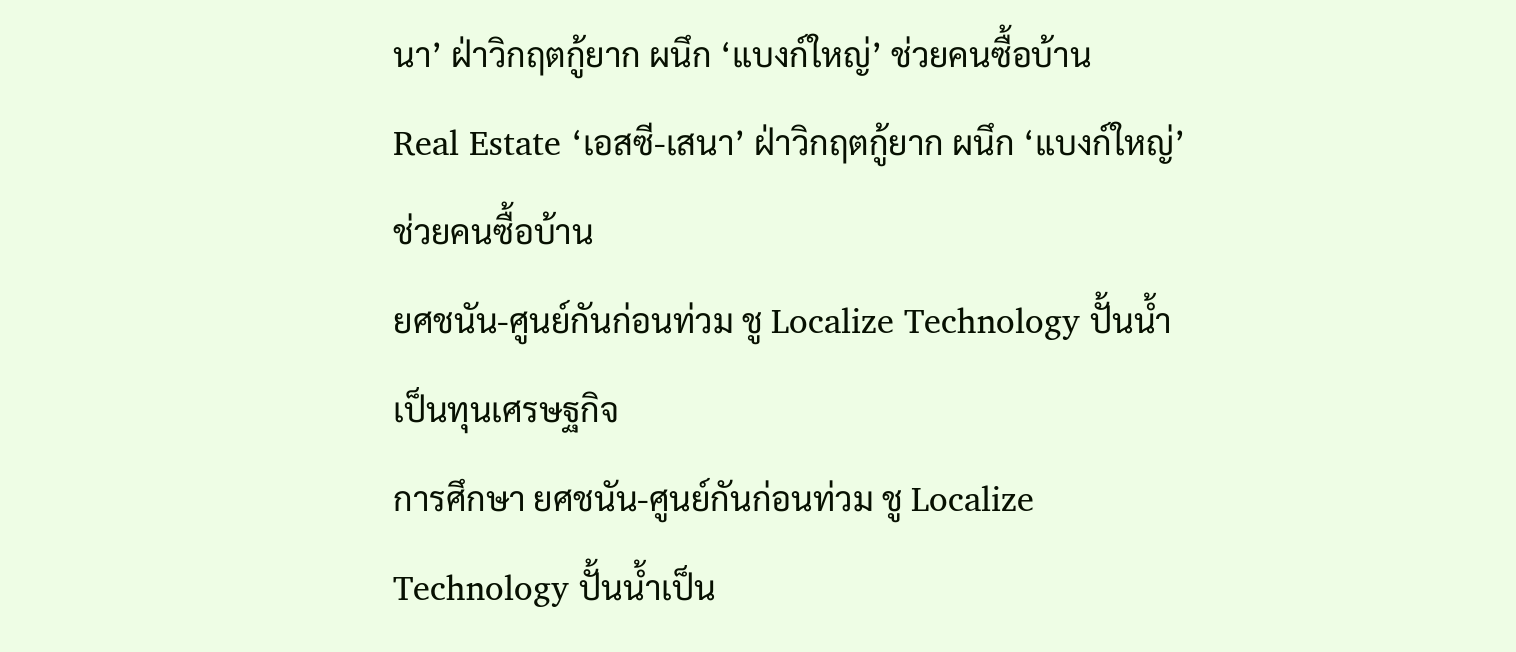นา’ ฝ่าวิกฤตกู้ยาก ผนึก ‘แบงก์ใหญ่’ ช่วยคนซื้อบ้าน
Real Estate ‘เอสซี-เสนา’ ฝ่าวิกฤตกู้ยาก ผนึก ‘แบงก์ใหญ่’ ช่วยคนซื้อบ้าน
ยศชนัน-ศูนย์กันก่อนท่วม ชู Localize Technology ปั้นน้ำเป็นทุนเศรษฐกิจ
การศึกษา ยศชนัน-ศูนย์กันก่อนท่วม ชู Localize Technology ปั้นน้ำเป็น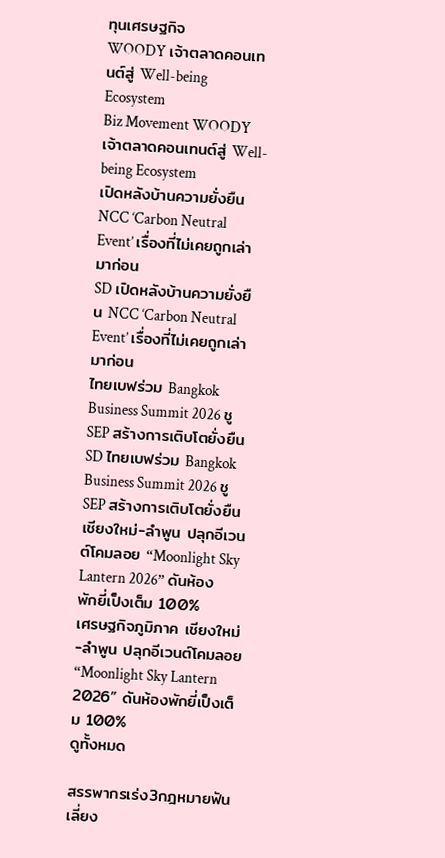ทุนเศรษฐกิจ
WOODY เจ้าตลาดคอนเทนต์สู่ Well-being Ecosystem
Biz Movement WOODY เจ้าตลาดคอนเทนต์สู่ Well-being Ecosystem
เปิดหลังบ้านความยั่งยืน NCC ‘Carbon Neutral Event’ เรื่องที่ไม่เคยถูกเล่ามาก่อน
SD เปิดหลังบ้านความยั่งยืน NCC ‘Carbon Neutral Event’ เรื่องที่ไม่เคยถูกเล่ามาก่อน
ไทยเบฟร่วม Bangkok Business Summit 2026 ชู SEP สร้างการเติบโตยั่งยืน
SD ไทยเบฟร่วม Bangkok Business Summit 2026 ชู SEP สร้างการเติบโตยั่งยืน
เชียงใหม่-ลำพูน ปลุกอีเวนต์โคมลอย “Moonlight Sky Lantern 2026” ดันห้องพักยี่เป็งเต็ม 100%
เศรษฐกิจภูมิภาค เชียงใหม่-ลำพูน ปลุกอีเวนต์โคมลอย “Moonlight Sky Lantern 2026” ดันห้องพักยี่เป็งเต็ม 100%
ดูทั้งหมด

สรรพากรเร่ง3กฎหมายฟันเลี่ยง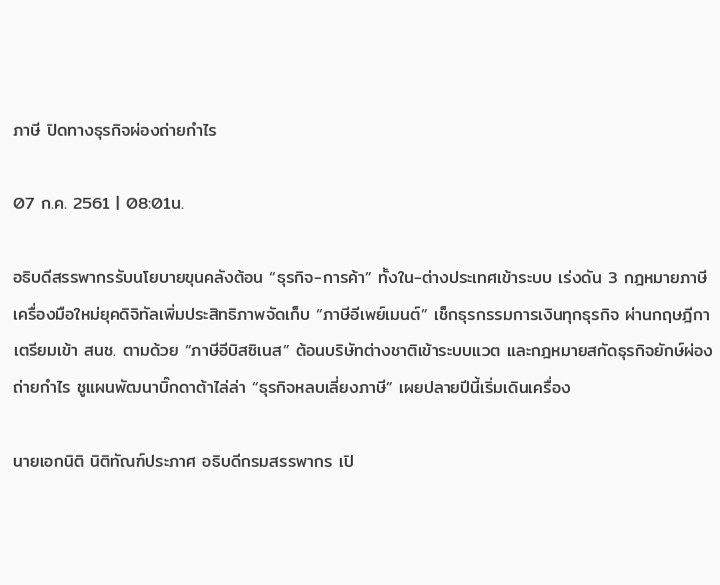ภาษี ปิดทางธุรกิจผ่องถ่ายกำไร

07 ก.ค. 2561 | 08:01น.

อธิบดีสรรพากรรับนโยบายขุนคลังต้อน “ธุรกิจ-การค้า” ทั้งใน-ต่างประเทศเข้าระบบ เร่งดัน 3 กฎหมายภาษี เครื่องมือใหม่ยุคดิจิทัลเพิ่มประสิทธิภาพจัดเก็บ “ภาษีอีเพย์เมนต์” เช็กธุรกรรมการเงินทุกธุรกิจ ผ่านกฤษฎีกาเตรียมเข้า สนช. ตามด้วย “ภาษีอีบิสซิเนส” ต้อนบริษัทต่างชาติเข้าระบบแวต และกฎหมายสกัดธุรกิจยักษ์ผ่องถ่ายกำไร ชูแผนพัฒนาบิ๊กดาต้าไล่ล่า “ธุรกิจหลบเลี่ยงภาษี” เผยปลายปีนี้เริ่มเดินเครื่อง

นายเอกนิติ นิติทัณฑ์ประภาศ อธิบดีกรมสรรพากร เปิ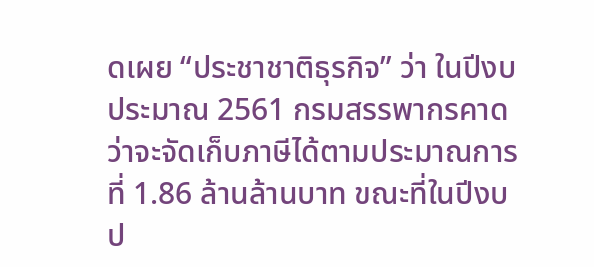ดเผย “ประชาชาติธุรกิจ” ว่า ในปีงบประมาณ 2561 กรมสรรพากรคาดว่าจะจัดเก็บภาษีได้ตามประมาณการที่ 1.86 ล้านล้านบาท ขณะที่ในปีงบป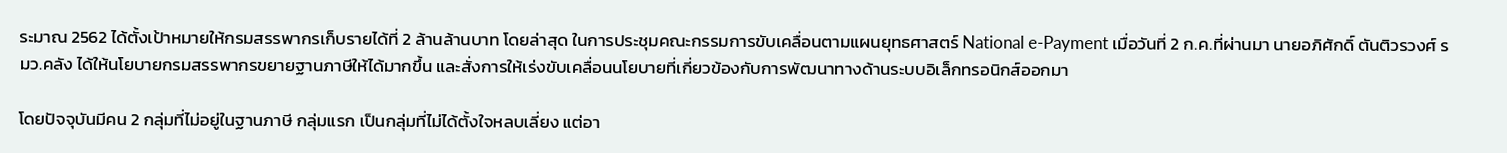ระมาณ 2562 ได้ตั้งเป้าหมายให้กรมสรรพากรเก็บรายได้ที่ 2 ล้านล้านบาท โดยล่าสุด ในการประชุมคณะกรรมการขับเคลื่อนตามแผนยุทธศาสตร์ National e-Payment เมื่อวันที่ 2 ก.ค.ที่ผ่านมา นายอภิศักดิ์ ตันติวรวงศ์ รมว.คลัง ได้ให้นโยบายกรมสรรพากรขยายฐานภาษีให้ได้มากขึ้น และสั่งการให้เร่งขับเคลื่อนนโยบายที่เกี่ยวข้องกับการพัฒนาทางด้านระบบอิเล็กทรอนิกส์ออกมา

โดยปัจจุบันมีคน 2 กลุ่มที่ไม่อยู่ในฐานภาษี กลุ่มแรก เป็นกลุ่มที่ไม่ได้ตั้งใจหลบเลี่ยง แต่อา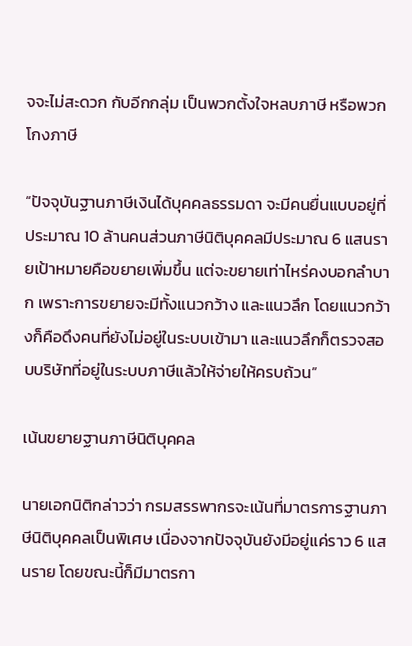จจะไม่สะดวก กับอีกกลุ่ม เป็นพวกตั้งใจหลบภาษี หรือพวกโกงภาษี

“ปัจจุบันฐานภาษีเงินได้บุคคลธรรมดา จะมีคนยื่นแบบอยู่ที่ประมาณ 10 ล้านคนส่วนภาษีนิติบุคคลมีประมาณ 6 แสนรายเป้าหมายคือขยายเพิ่มขึ้น แต่จะขยายเท่าไหร่คงบอกลำบาก เพราะการขยายจะมีทั้งแนวกว้าง และแนวลึก โดยแนวกว้างก็คือดึงคนที่ยังไม่อยู่ในระบบเข้ามา และแนวลึกก็ตรวจสอบบริษัทที่อยู่ในระบบภาษีแล้วให้จ่ายให้ครบถ้วน”

เน้นขยายฐานภาษีนิติบุคคล

นายเอกนิติกล่าวว่า กรมสรรพากรจะเน้นที่มาตรการฐานภาษีนิติบุคคลเป็นพิเศษ เนื่องจากปัจจุบันยังมีอยู่แค่ราว 6 แสนราย โดยขณะนี้ก็มีมาตรกา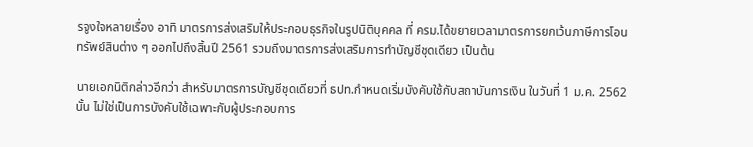รจูงใจหลายเรื่อง อาทิ มาตรการส่งเสริมให้ประกอบธุรกิจในรูปนิติบุคคล ที่ ครม.ได้ขยายเวลามาตรการยกเว้นภาษีการโอนทรัพย์สินต่าง ๆ ออกไปถึงสิ้นปี 2561 รวมถึงมาตรการส่งเสริมการทำบัญชีชุดเดียว เป็นต้น

นายเอกนิติกล่าวอีกว่า สำหรับมาตรการบัญชีชุดเดียวที่ ธปท.กำหนดเริ่มบังคับใช้กับสถาบันการเงิน ในวันที่ 1 ม.ค. 2562 นั้น ไม่ใช่เป็นการบังคับใช้เฉพาะกับผู้ประกอบการ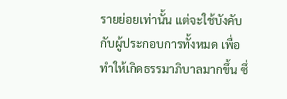รายย่อยเท่านั้น แต่จะใช้บังคับกับผู้ประกอบการทั้งหมด เพื่อทำให้เกิดธรรมาภิบาลมากขึ้น ซึ่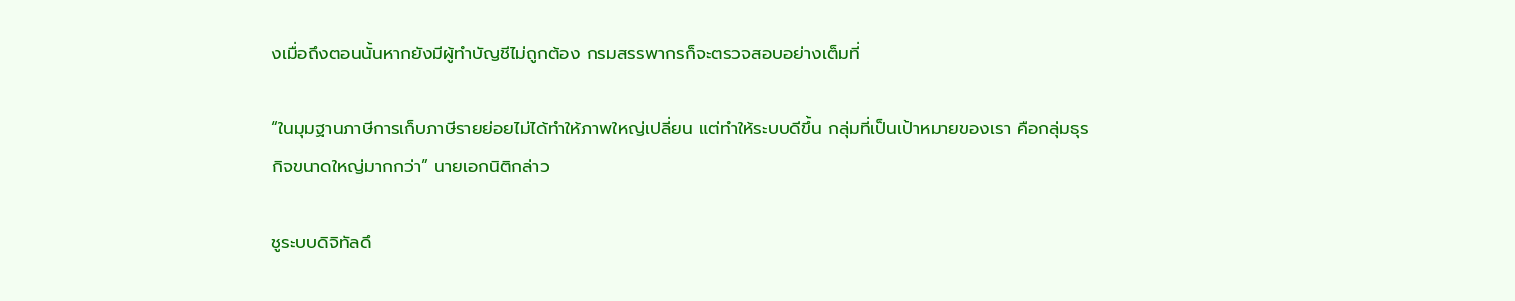งเมื่อถึงตอนนั้นหากยังมีผู้ทำบัญชีไม่ถูกต้อง กรมสรรพากรก็จะตรวจสอบอย่างเต็มที่

“ในมุมฐานภาษีการเก็บภาษีรายย่อยไม่ได้ทำให้ภาพใหญ่เปลี่ยน แต่ทำให้ระบบดีขึ้น กลุ่มที่เป็นเป้าหมายของเรา คือกลุ่มธุรกิจขนาดใหญ่มากกว่า” นายเอกนิติกล่าว

ชูระบบดิจิทัลดึ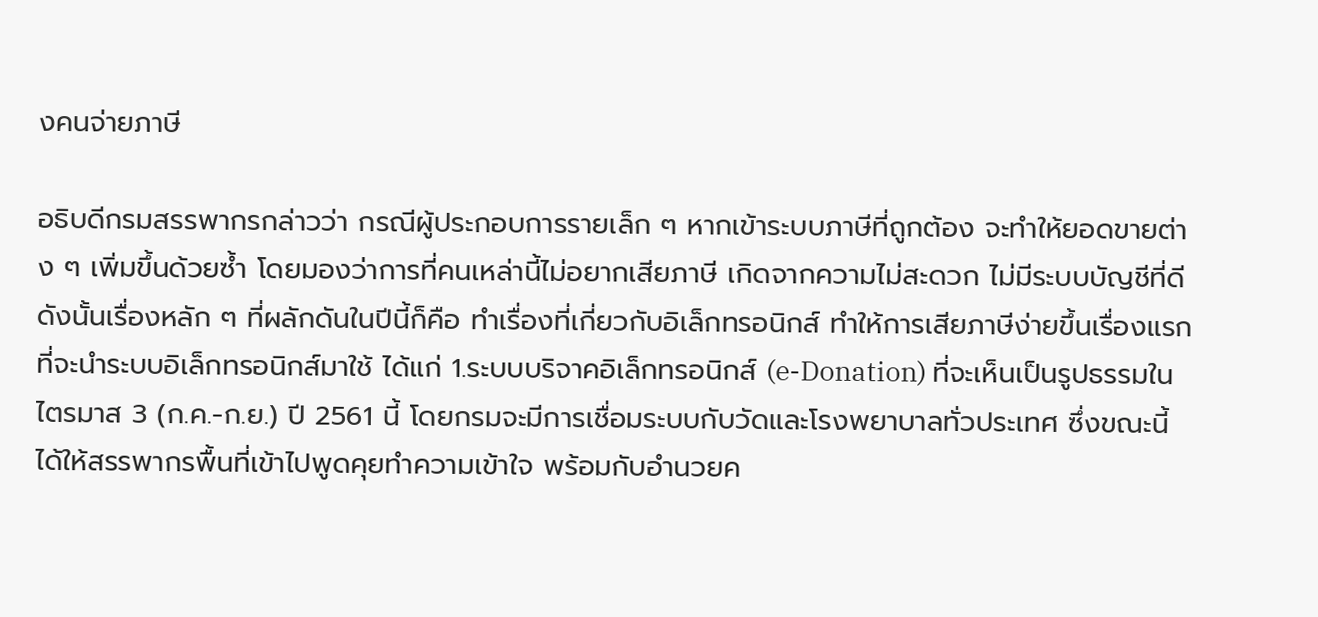งคนจ่ายภาษี

อธิบดีกรมสรรพากรกล่าวว่า กรณีผู้ประกอบการรายเล็ก ๆ หากเข้าระบบภาษีที่ถูกต้อง จะทำให้ยอดขายต่าง ๆ เพิ่มขึ้นด้วยซ้ำ โดยมองว่าการที่คนเหล่านี้ไม่อยากเสียภาษี เกิดจากความไม่สะดวก ไม่มีระบบบัญชีที่ดี ดังนั้นเรื่องหลัก ๆ ที่ผลักดันในปีนี้ก็คือ ทำเรื่องที่เกี่ยวกับอิเล็กทรอนิกส์ ทำให้การเสียภาษีง่ายขึ้นเรื่องแรกที่จะนำระบบอิเล็กทรอนิกส์มาใช้ ได้แก่ 1.ระบบบริจาคอิเล็กทรอนิกส์ (e-Donation) ที่จะเห็นเป็นรูปธรรมในไตรมาส 3 (ก.ค.-ก.ย.) ปี 2561 นี้ โดยกรมจะมีการเชื่อมระบบกับวัดและโรงพยาบาลทั่วประเทศ ซึ่งขณะนี้ได้ให้สรรพากรพื้นที่เข้าไปพูดคุยทำความเข้าใจ พร้อมกับอำนวยค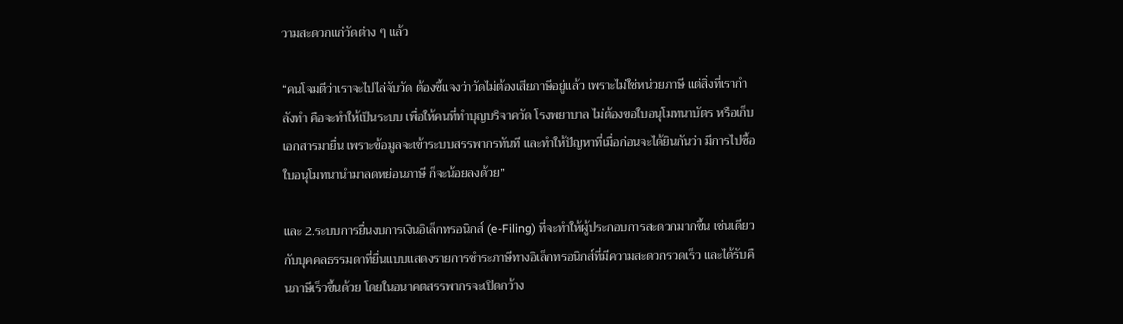วามสะดวกแก่วัดต่าง ๆ แล้ว

“คนโจมตีว่าเราจะไปไล่จับวัด ต้องชี้แจงว่าวัดไม่ต้องเสียภาษีอยู่แล้ว เพราะไม่ใช่หน่วยภาษี แต่สิ่งที่เรากำลังทำ คือจะทำให้เป็นระบบ เพื่อให้คนที่ทำบุญบริจาควัด โรงพยาบาล ไม่ต้องขอใบอนุโมทนาบัตร หรือเก็บเอกสารมายื่น เพราะข้อมูลจะเข้าระบบสรรพากรทันที และทำให้ปัญหาที่เมื่อก่อนจะได้ยินกันว่า มีการไปซื้อใบอนุโมทนานำมาลดหย่อนภาษี ก็จะน้อยลงด้วย”

และ 2.ระบบการยื่นงบการเงินอิเล็กทรอนิกส์ (e-Filing) ที่จะทำให้ผู้ประกอบการสะดวกมากขึ้น เช่นเดียวกับบุคคลธรรมดาที่ยื่นแบบแสดงรายการชำระภาษีทางอิเล็กทรอนิกส์ที่มีความสะดวกรวดเร็ว และได้รับคืนภาษีเร็วขึ้นด้วย โดยในอนาคตสรรพากรจะเปิดกว้าง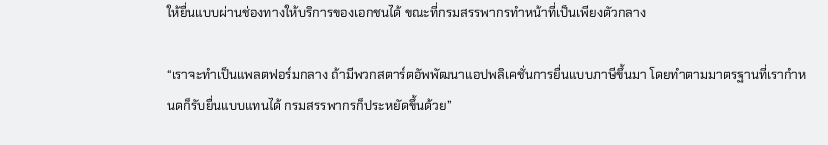ให้ยื่นแบบผ่านช่องทางให้บริการของเอกชนได้ ขณะที่กรมสรรพากรทำหน้าที่เป็นเพียงตัวกลาง

“เราจะทำเป็นแพลตฟอร์มกลาง ถ้ามีพวกสตาร์ตอัพพัฒนาแอปพลิเคชั่นการยื่นแบบภาษีขึ้นมา โดยทำตามมาตรฐานที่เรากำหนดก็รับยื่นแบบแทนได้ กรมสรรพากรก็ประหยัดขึ้นด้วย”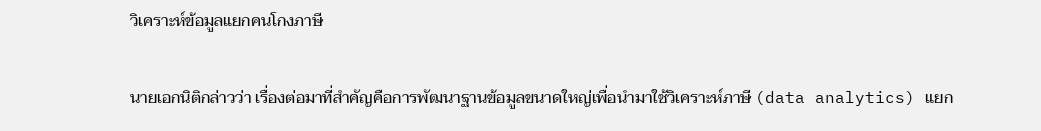วิเคราะห์ข้อมูลแยกคนโกงภาษี

นายเอกนิติกล่าวว่า เรื่องต่อมาที่สำคัญคือการพัฒนาฐานข้อมูลขนาดใหญ่เพื่อนำมาใช้วิเคราะห์ภาษี (data analytics) แยก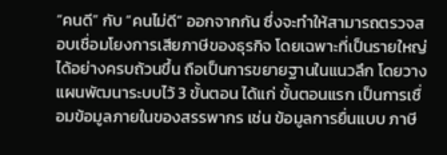“คนดี” กับ “คนไม่ดี” ออกจากกัน ซึ่งจะทำให้สามารถตรวจสอบเชื่อมโยงการเสียภาษีของธุรกิจ โดยเฉพาะที่เป็นรายใหญ่ได้อย่างครบถ้วนขึ้น ถือเป็นการขยายฐานในแนวลึก โดยวางแผนพัฒนาระบบไว้ 3 ขั้นตอน ได้แก่ ขั้นตอนแรก เป็นการเชื่อมข้อมูลภายในของสรรพากร เช่น ข้อมูลการยื่นแบบ ภาษี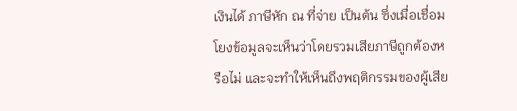เงินได้ ภาษีหัก ณ ที่จ่าย เป็นต้น ซึ่งเมื่อเชื่อมโยงข้อมูลจะเห็นว่าโดยรวมเสียภาษีถูกต้องหรือไม่ และจะทำให้เห็นถึงพฤติกรรมของผู้เสีย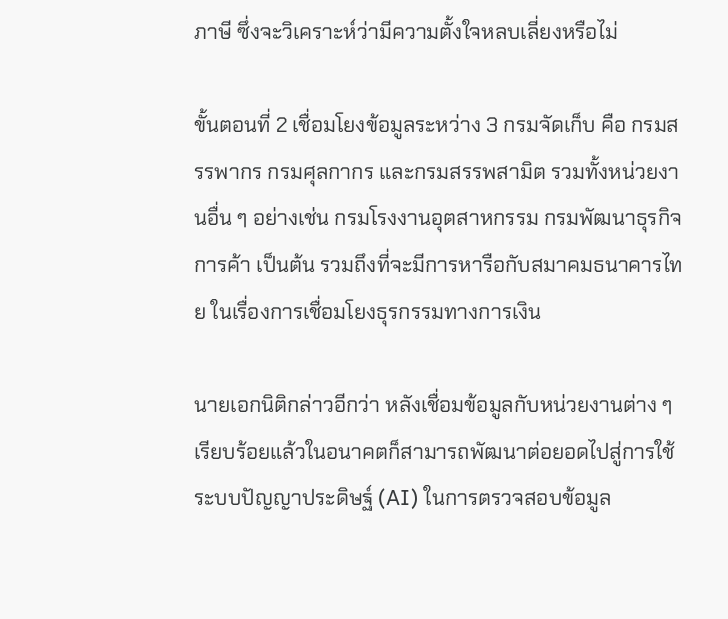ภาษี ซึ่งจะวิเคราะห์ว่ามีความตั้งใจหลบเลี่ยงหรือไม่

ขั้นตอนที่ 2 เชื่อมโยงข้อมูลระหว่าง 3 กรมจัดเก็บ คือ กรมสรรพากร กรมศุลกากร และกรมสรรพสามิต รวมทั้งหน่วยงานอื่น ๆ อย่างเช่น กรมโรงงานอุตสาหกรรม กรมพัฒนาธุรกิจการค้า เป็นต้น รวมถึงที่จะมีการหารือกับสมาคมธนาคารไทย ในเรื่องการเชื่อมโยงธุรกรรมทางการเงิน

นายเอกนิติกล่าวอีกว่า หลังเชื่อมข้อมูลกับหน่วยงานต่าง ๆ เรียบร้อยแล้วในอนาคตก็สามารถพัฒนาต่อยอดไปสู่การใช้ระบบปัญญาประดิษฐ์ (AI) ในการตรวจสอบข้อมูล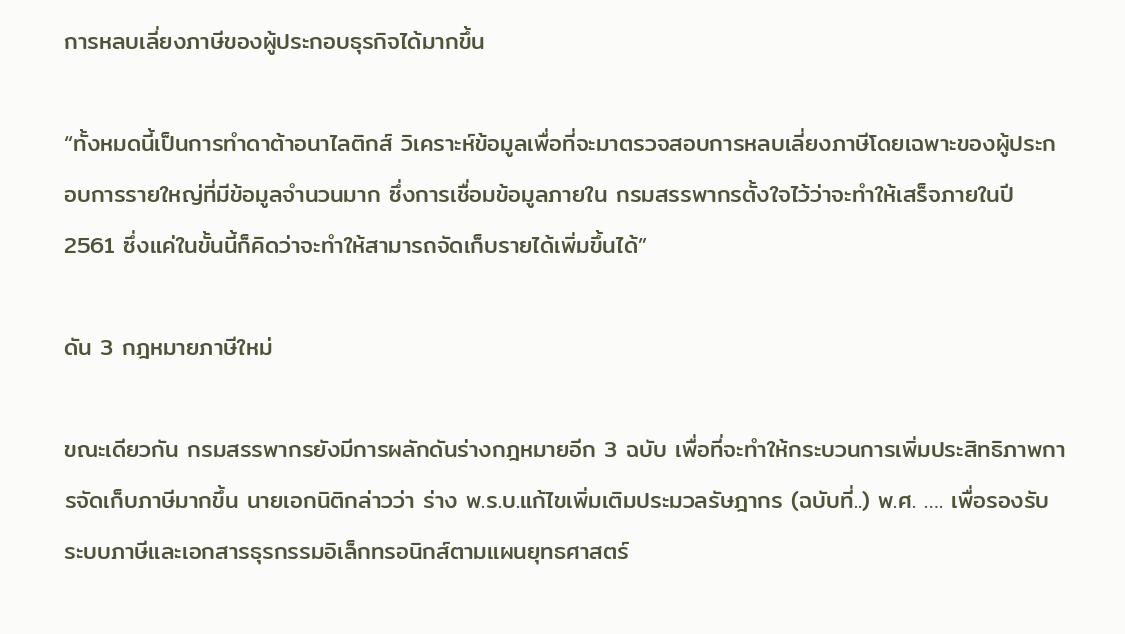การหลบเลี่ยงภาษีของผู้ประกอบธุรกิจได้มากขึ้น

“ทั้งหมดนี้เป็นการทำดาต้าอนาไลติกส์ วิเคราะห์ข้อมูลเพื่อที่จะมาตรวจสอบการหลบเลี่ยงภาษีโดยเฉพาะของผู้ประกอบการรายใหญ่ที่มีข้อมูลจำนวนมาก ซึ่งการเชื่อมข้อมูลภายใน กรมสรรพากรตั้งใจไว้ว่าจะทำให้เสร็จภายในปี 2561 ซึ่งแค่ในขั้นนี้ก็คิดว่าจะทำให้สามารถจัดเก็บรายได้เพิ่มขึ้นได้”

ดัน 3 กฎหมายภาษีใหม่

ขณะเดียวกัน กรมสรรพากรยังมีการผลักดันร่างกฎหมายอีก 3 ฉบับ เพื่อที่จะทำให้กระบวนการเพิ่มประสิทธิภาพการจัดเก็บภาษีมากขึ้น นายเอกนิติกล่าวว่า ร่าง พ.ร.บ.แก้ไขเพิ่มเติมประมวลรัษฎากร (ฉบับที่..) พ.ศ. …. เพื่อรองรับระบบภาษีและเอกสารธุรกรรมอิเล็กทรอนิกส์ตามแผนยุทธศาสตร์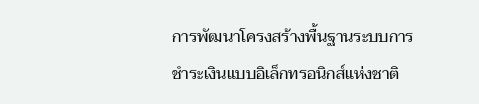การพัฒนาโครงสร้างพื้นฐานระบบการชำระเงินแบบอิเล็กทรอนิกส์แห่งชาติ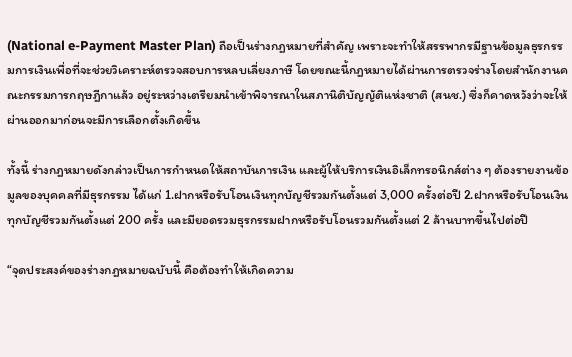(National e-Payment Master Plan) ถือเป็นร่างกฎหมายที่สำคัญ เพราะจะทำให้สรรพากรมีฐานข้อมูลธุรกรรมการเงินเพื่อที่จะช่วยวิเคราะห์ตรวจสอบการหลบเลี่ยงภาษี โดยขณะนี้กฎหมายได้ผ่านการตรวจร่างโดยสำนักงานคณะกรรมการกฤษฎีกาแล้ว อยู่ระหว่างเตรียมนำเข้าพิจารณาในสภานิติบัญญัติแห่งชาติ (สนช.) ซึ่งก็คาดหวังว่าจะให้ผ่านออกมาก่อนจะมีการเลือกตั้งเกิดขึ้น

ทั้งนี้ ร่างกฎหมายดังกล่าวเป็นการกำหนดให้สถาบันการเงิน และผู้ให้บริการเงินอิเล็กทรอนิกส์ต่าง ๆ ต้องรายงานข้อมูลของบุคคลที่มีธุรกรรม ได้แก่ 1.ฝากหรือรับโอนเงินทุกบัญชีรวมกันตั้งแต่ 3,000 ครั้งต่อปี 2.ฝากหรือรับโอนเงินทุกบัญชีรวมกันตั้งแต่ 200 ครั้ง และมียอดรวมธุรกรรมฝากหรือรับโอนรวมกันตั้งแต่ 2 ล้านบาทขึ้นไปต่อปี

“จุดประสงค์ของร่างกฎหมายฉบับนี้ คือต้องทำให้เกิดความ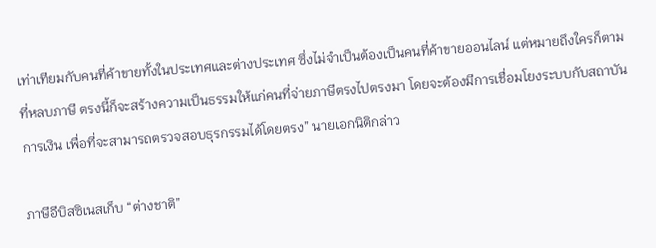เท่าเทียมกับคนที่ค้าขายทั้งในประเทศและต่างประเทศ ซึ่งไม่จำเป็นต้องเป็นคนที่ค้าขายออนไลน์ แต่หมายถึงใครก็ตามที่หลบภาษี ตรงนี้ก็จะสร้างความเป็นธรรมให้แก่คนที่จ่ายภาษีตรงไปตรงมา โดยจะต้องมีการเชื่อมโยงระบบกับสถาบันการเงิน เพื่อที่จะสามารถตรวจสอบธุรกรรมได้โดยตรง” นายเอกนิติกล่าว

ภาษีอีบิสซิเนสเก็บ “ต่างชาติ”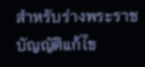สำหรับร่างพระราชบัญญัติแก้ไข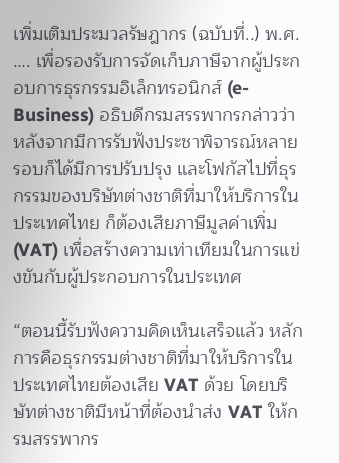เพิ่มเติมประมวลรัษฎากร (ฉบับที่..) พ.ศ. …. เพื่อรองรับการจัดเก็บภาษีจากผู้ประกอบการธุรกรรมอิเล็กทรอนิกส์ (e-Business) อธิบดีกรมสรรพากรกล่าวว่า หลังจากมีการรับฟังประชาพิจารณ์หลายรอบก็ได้มีการปรับปรุง และโฟกัสไปที่ธุรกรรมของบริษัทต่างชาติที่มาให้บริการในประเทศไทย ก็ต้องเสียภาษีมูลค่าเพิ่ม (VAT) เพื่อสร้างความเท่าเทียมในการแข่งขันกับผู้ประกอบการในประเทศ

“ตอนนี้รับฟังความคิดเห็นเสร็จแล้ว หลักการคือธุรกรรมต่างชาติที่มาให้บริการในประเทศไทยต้องเสีย VAT ด้วย โดยบริษัทต่างชาติมีหน้าที่ต้องนำส่ง VAT ให้กรมสรรพากร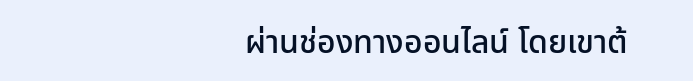ผ่านช่องทางออนไลน์ โดยเขาต้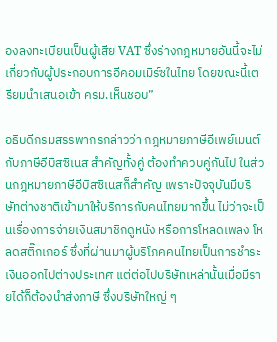องลงทะเบียนเป็นผู้เสีย VAT ซึ่งร่างกฎหมายอันนี้จะไม่เกี่ยวกับผู้ประกอบการอีคอมเมิร์ซในไทย โดยขณะนี้เตรียมนำเสนอเข้า ครม.เห็นชอบ”

อธิบดีกรมสรรพากรกล่าวว่า กฎหมายภาษีอีเพย์เมนต์ กับภาษีอีบิสซิเนส สำคัญทั้งคู่ ต้องทำควบคู่กันไป ในส่วนกฎหมายภาษีอีบิสซิเนสก็สำคัญ เพราะปัจจุบันมีบริษัทต่างชาติเข้ามาให้บริการกับคนไทยมากขึ้น ไม่ว่าจะเป็นเรื่องการจ่ายเงินสมาชิกดูหนัง หรือการโหลดเพลง โหลดสติ๊กเกอร์ ซึ่งที่ผ่านมาผู้บริโภคคนไทยเป็นการชำระเงินออกไปต่างประเทศ แต่ต่อไปบริษัทเหล่านั้นเมื่อมีรายได้ก็ต้องนำส่งภาษี ซึ่งบริษัทใหญ่ ๆ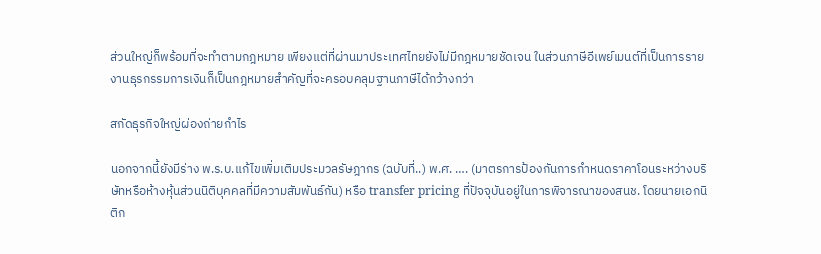ส่วนใหญ่ก็พร้อมที่จะทำตามกฎหมาย เพียงแต่ที่ผ่านมาประเทศไทยยังไม่มีกฎหมายชัดเจน ในส่วนภาษีอีเพย์เมนต์ที่เป็นการรายงานธุรกรรมการเงินก็เป็นกฎหมายสำคัญที่จะครอบคลุมฐานภาษีได้กว้างกว่า

สกัดธุรกิจใหญ่ผ่องถ่ายกำไร

นอกจากนี้ยังมีร่าง พ.ร.บ.แก้ไขเพิ่มเติมประมวลรัษฎากร (ฉบับที่..) พ.ศ. …. (มาตรการป้องกันการกำหนดราคาโอนระหว่างบริษัทหรือห้างหุ้นส่วนนิติบุคคลที่มีความสัมพันธ์กัน) หรือ transfer pricing ที่ปัจจุบันอยู่ในการพิจารณาของสนช. โดยนายเอกนิติก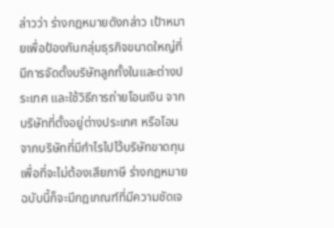ล่าวว่า ร่างกฎหมายดังกล่าว เป้าหมายเพื่อป้องกันกลุ่มธุรกิจขนาดใหญ่ที่มีการจัดตั้งบริษัทลูกทั้งในและต่างประเทศ และใช้วิธีการถ่ายโอนเงิน จากบริษัทที่ตั้งอยู่ต่างประเทศ หรือโอนจากบริษัทที่มีกำไรไปไว้บริษัทขาดทุน เพื่อที่จะไม่ต้องเสียภาษี ร่างกฎหมายฉบับนี้ก็จะมีกฎเกณฑ์ที่มีความชัดเจ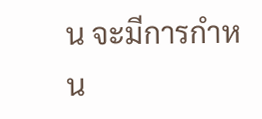น จะมีการกำหน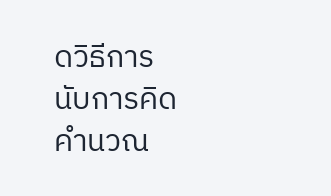ดวิธีการนับการคิดคำนวณ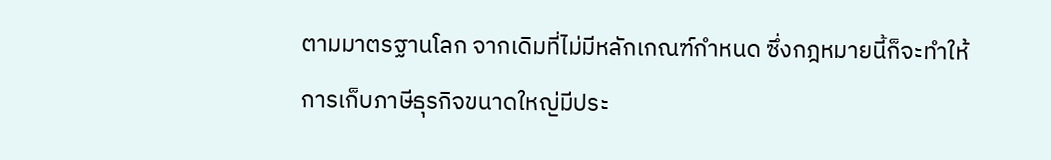ตามมาตรฐานโลก จากเดิมที่ไม่มีหลักเกณฑ์กำหนด ซึ่งกฎหมายนี้ก็จะทำให้การเก็บภาษีธุรกิจขนาดใหญ่มีประ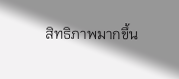สิทธิภาพมากขึ้น